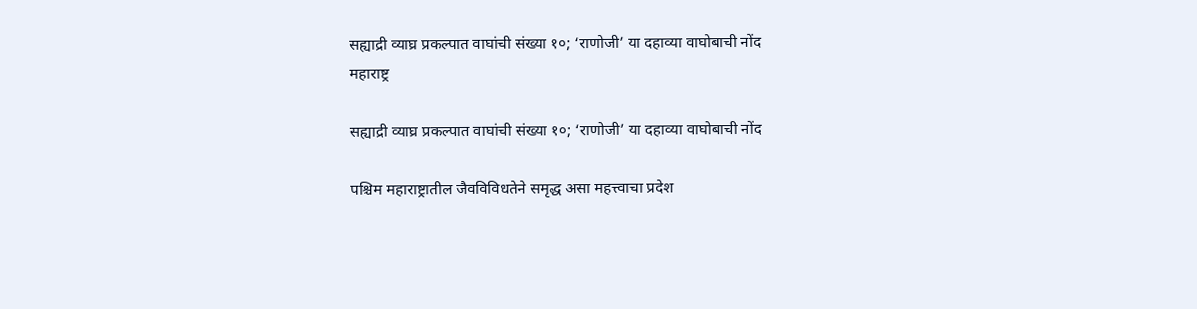सह्याद्री व्याघ्र प्रकल्पात वाघांची संख्या १०; ‘राणोजी’ या दहाव्या वाघोबाची नोंद
महाराष्ट्र

सह्याद्री व्याघ्र प्रकल्पात वाघांची संख्या १०; ‘राणोजी’ या दहाव्या वाघोबाची नोंद

पश्चिम महाराष्ट्रातील जैवविविधतेने समृद्ध असा महत्त्वाचा प्रदेश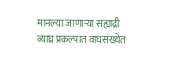मानल्या जाणाऱ्या सह्याद्री व्याघ्र प्रकल्पात वाघसंख्येत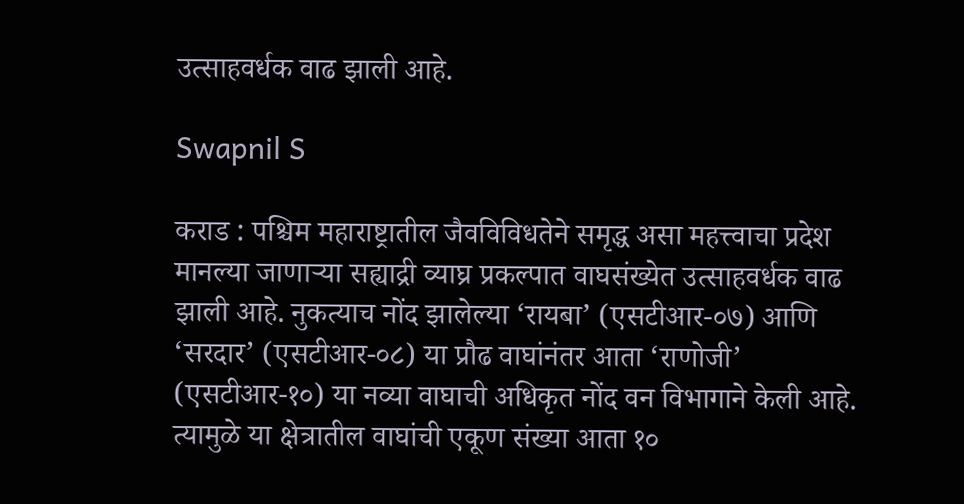उत्साहवर्धक वाढ झाली आहे.

Swapnil S

कराड : पश्चिम महाराष्ट्रातील जैवविविधतेने समृद्ध असा महत्त्वाचा प्रदेश मानल्या जाणाऱ्या सह्याद्री व्याघ्र प्रकल्पात वाघसंख्येत उत्साहवर्धक वाढ झाली आहे. नुकत्याच नोंद झालेल्या ‘रायबा’ (एसटीआर-०७) आणि ‘सरदार’ (एसटीआर-०८) या प्रौढ वाघांनंतर आता ‘राणोजी’ (एसटीआर-१०) या नव्या वाघाची अधिकृत नोंद वन विभागाने केली आहे. त्यामुळे या क्षेत्रातील वाघांची एकूण संख्या आता १०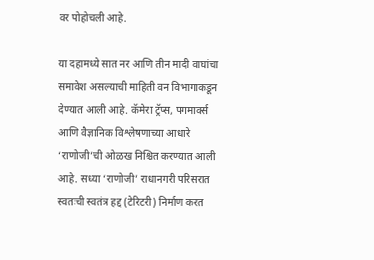वर पोहोचली आहे.

या दहामध्ये सात नर आणि तीन मादी वाघांचा समावेश असल्याची माहिती वन विभागाकडून देण्यात आली आहे. कॅमेरा ट्रॅप्स, पगमार्क्स आणि वैज्ञानिक विश्लेषणाच्या आधारे ‘राणोजी’ची ओळख निश्चित करण्यात आली आहे. सध्या ‘राणोजी’ राधानगरी परिसरात स्वतःची स्वतंत्र हद्द (टेरिटरी) निर्माण करत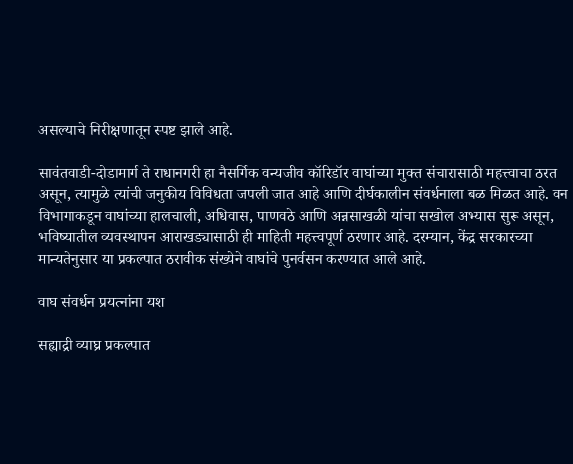असल्याचे निरीक्षणातून स्पष्ट झाले आहे.

सावंतवाडी-दोडामार्ग ते राधानगरी हा नैसर्गिक वन्यजीव कॉरिडॉर वाघांच्या मुक्त संचारासाठी महत्त्वाचा ठरत असून, त्यामुळे त्यांची जनुकीय विविधता जपली जात आहे आणि दीर्घकालीन संवर्धनाला बळ मिळत आहे. वन विभागाकडून वाघांच्या हालचाली, अधिवास, पाणवठे आणि अन्नसाखळी यांचा सखोल अभ्यास सुरू असून, भविष्यातील व्यवस्थापन आराखड्यासाठी ही माहिती महत्त्वपूर्ण ठरणार आहे. दरम्यान, केंद्र सरकारच्या मान्यतेनुसार या प्रकल्पात ठरावीक संख्येने वाघांचे पुनर्वसन करण्यात आले आहे.

वाघ संवर्धन प्रयत्नांना यश

सह्याद्री व्याघ्र प्रकल्पात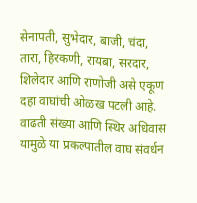सेनापती, सुभेदार, बाजी, चंदा, तारा, हिरकणी, रायबा, सरदार, शिलेदार आणि राणोजी असे एकूण दहा वाघांची ओळख पटली आहे. वाढती संख्या आणि स्थिर अधिवास यामुळे या प्रकल्पातील वाघ संवर्धन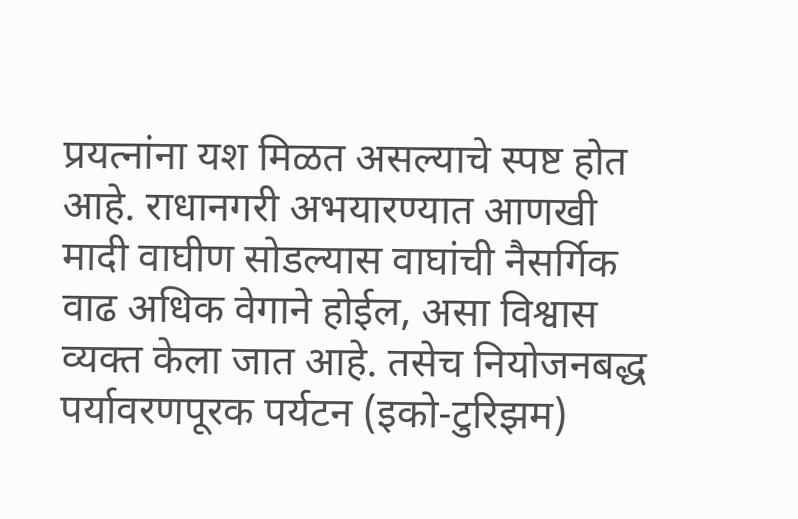प्रयत्नांना यश मिळत असल्याचे स्पष्ट होत आहे. राधानगरी अभयारण्यात आणखी मादी वाघीण सोडल्यास वाघांची नैसर्गिक वाढ अधिक वेगाने होईल, असा विश्वास व्यक्त केला जात आहे. तसेच नियोजनबद्ध पर्यावरणपूरक पर्यटन (इको-टुरिझम)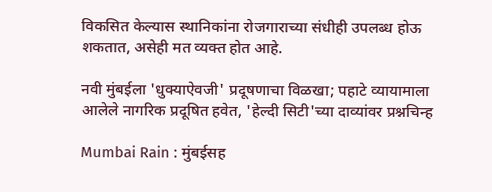विकसित केल्यास स्थानिकांना रोजगाराच्या संधीही उपलब्ध होऊ शकतात, असेही मत व्यक्त होत आहे.

नवी मुंबईला 'धुक्याऐवजी' प्रदूषणाचा विळखा; पहाटे व्यायामाला आलेले नागरिक प्रदूषित हवेत, 'हेल्दी सिटी'च्या दाव्यांवर प्रश्नचिन्ह

Mumbai Rain : मुंबईसह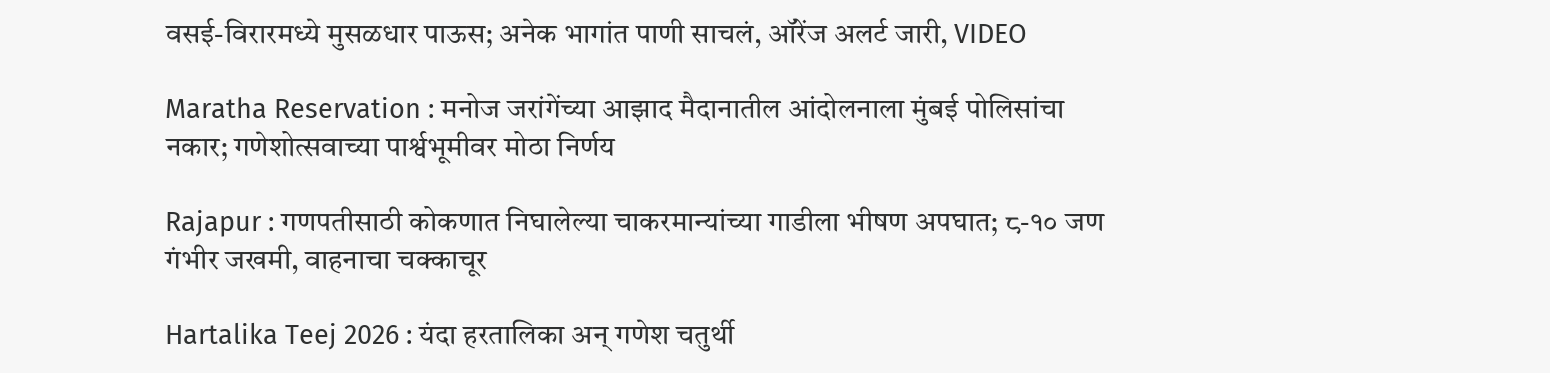वसई-विरारमध्ये मुसळधार पाऊस; अनेक भागांत पाणी साचलं, ऑरेंज अलर्ट जारी, VIDEO

Maratha Reservation : मनोज जरांगेंच्या आझाद मैदानातील आंदोलनाला मुंबई पोलिसांचा नकार; गणेशोत्सवाच्या पार्श्वभूमीवर मोठा निर्णय

Rajapur : गणपतीसाठी कोकणात निघालेल्या चाकरमान्यांच्या गाडीला भीषण अपघात; ८-१० जण गंभीर जखमी, वाहनाचा चक्काचूर

Hartalika Teej 2026 : यंदा हरतालिका अन् गणेश चतुर्थी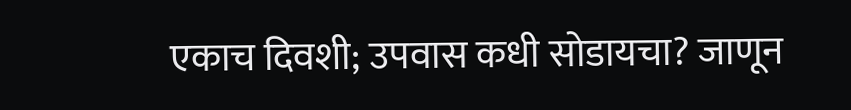एकाच दिवशी; उपवास कधी सोडायचा? जाणून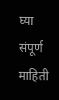घ्या संपूर्ण माहिती